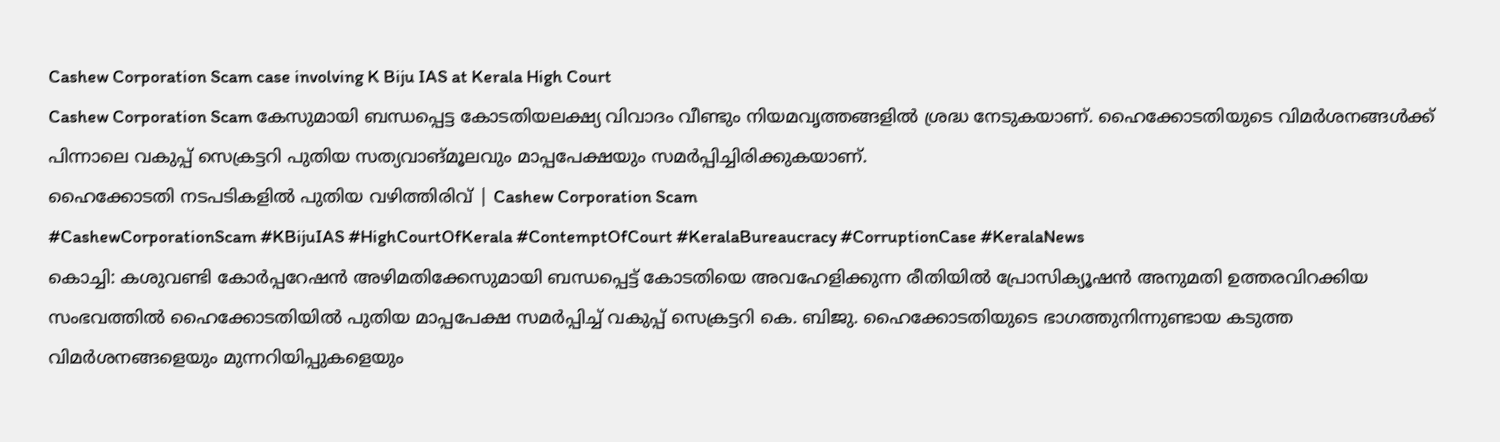Cashew Corporation Scam case involving K Biju IAS at Kerala High Court
Cashew Corporation Scam കേസുമായി ബന്ധപ്പെട്ട കോടതിയലക്ഷ്യ വിവാദം വീണ്ടും നിയമവൃത്തങ്ങളിൽ ശ്രദ്ധ നേടുകയാണ്. ഹൈക്കോടതിയുടെ വിമർശനങ്ങൾക്ക് പിന്നാലെ വകുപ്പ് സെക്രട്ടറി പുതിയ സത്യവാങ്മൂലവും മാപ്പപേക്ഷയും സമർപ്പിച്ചിരിക്കുകയാണ്.
ഹൈക്കോടതി നടപടികളിൽ പുതിയ വഴിത്തിരിവ് | Cashew Corporation Scam
#CashewCorporationScam #KBijuIAS #HighCourtOfKerala #ContemptOfCourt #KeralaBureaucracy #CorruptionCase #KeralaNews
കൊച്ചി: കശുവണ്ടി കോർപ്പറേഷൻ അഴിമതിക്കേസുമായി ബന്ധപ്പെട്ട് കോടതിയെ അവഹേളിക്കുന്ന രീതിയിൽ പ്രോസിക്യൂഷൻ അനുമതി ഉത്തരവിറക്കിയ സംഭവത്തിൽ ഹൈക്കോടതിയിൽ പുതിയ മാപ്പപേക്ഷ സമർപ്പിച്ച് വകുപ്പ് സെക്രട്ടറി കെ. ബിജു. ഹൈക്കോടതിയുടെ ഭാഗത്തുനിന്നുണ്ടായ കടുത്ത വിമർശനങ്ങളെയും മുന്നറിയിപ്പുകളെയും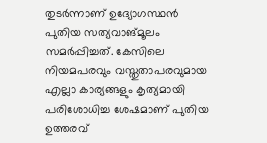തുടർന്നാണ് ഉദ്യോഗസ്ഥൻ പുതിയ സത്യവാങ്മൂലം സമർപ്പിച്ചത്. കേസിലെ നിയമപരവും വസ്തുതാപരവുമായ എല്ലാ കാര്യങ്ങളും കൃത്യമായി പരിശോധിച്ച ശേഷമാണ് പുതിയ ഉത്തരവ്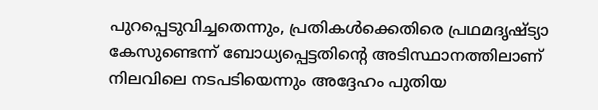പുറപ്പെടുവിച്ചതെന്നും, പ്രതികൾക്കെതിരെ പ്രഥമദൃഷ്ട്യാ കേസുണ്ടെന്ന് ബോധ്യപ്പെട്ടതിന്റെ അടിസ്ഥാനത്തിലാണ് നിലവിലെ നടപടിയെന്നും അദ്ദേഹം പുതിയ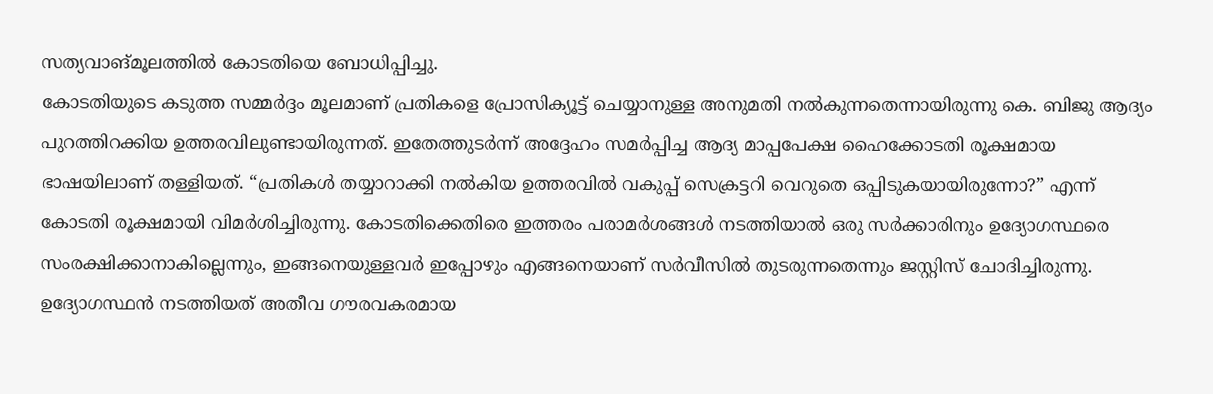സത്യവാങ്മൂലത്തിൽ കോടതിയെ ബോധിപ്പിച്ചു.
കോടതിയുടെ കടുത്ത സമ്മർദ്ദം മൂലമാണ് പ്രതികളെ പ്രോസിക്യൂട്ട് ചെയ്യാനുള്ള അനുമതി നൽകുന്നതെന്നായിരുന്നു കെ. ബിജു ആദ്യം പുറത്തിറക്കിയ ഉത്തരവിലുണ്ടായിരുന്നത്. ഇതേത്തുടർന്ന് അദ്ദേഹം സമർപ്പിച്ച ആദ്യ മാപ്പപേക്ഷ ഹൈക്കോടതി രൂക്ഷമായ ഭാഷയിലാണ് തള്ളിയത്. “പ്രതികൾ തയ്യാറാക്കി നൽകിയ ഉത്തരവിൽ വകുപ്പ് സെക്രട്ടറി വെറുതെ ഒപ്പിടുകയായിരുന്നോ?” എന്ന് കോടതി രൂക്ഷമായി വിമർശിച്ചിരുന്നു. കോടതിക്കെതിരെ ഇത്തരം പരാമർശങ്ങൾ നടത്തിയാൽ ഒരു സർക്കാരിനും ഉദ്യോഗസ്ഥരെ സംരക്ഷിക്കാനാകില്ലെന്നും, ഇങ്ങനെയുള്ളവർ ഇപ്പോഴും എങ്ങനെയാണ് സർവീസിൽ തുടരുന്നതെന്നും ജസ്റ്റിസ് ചോദിച്ചിരുന്നു. ഉദ്യോഗസ്ഥൻ നടത്തിയത് അതീവ ഗൗരവകരമായ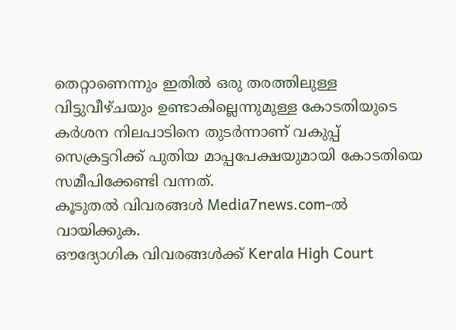തെറ്റാണെന്നും ഇതിൽ ഒരു തരത്തിലുള്ള വിട്ടുവീഴ്ചയും ഉണ്ടാകില്ലെന്നുമുള്ള കോടതിയുടെ കർശന നിലപാടിനെ തുടർന്നാണ് വകുപ്പ് സെക്രട്ടറിക്ക് പുതിയ മാപ്പപേക്ഷയുമായി കോടതിയെ സമീപിക്കേണ്ടി വന്നത്.
കൂടുതൽ വിവരങ്ങൾ Media7news.com-ൽ വായിക്കുക.
ഔദ്യോഗിക വിവരങ്ങൾക്ക് Kerala High Court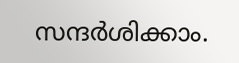സന്ദർശിക്കാം.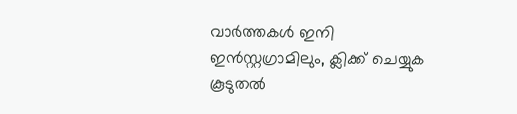വാർത്തകൾ ഇനി ഇൻസ്റ്റഗ്രാമിലും, ക്ലിക്ക് ചെയ്യുക
കൂടുതൽ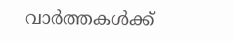വാർത്തകൾക്ക്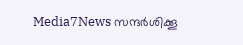Media7News സന്ദർശിക്കൂ